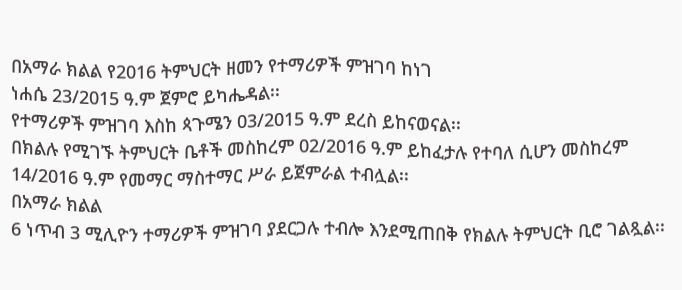በአማራ ክልል የ2016 ትምህርት ዘመን የተማሪዎች ምዝገባ ከነገ
ነሐሴ 23/2015 ዓ.ም ጀምሮ ይካሔዳል፡፡
የተማሪዎች ምዝገባ እስከ ጳጉሜን 03/2015 ዓ.ም ደረስ ይከናወናል፡፡
በክልሉ የሚገኙ ትምህርት ቤቶች መስከረም 02/2016 ዓ.ም ይከፈታሉ የተባለ ሲሆን መስከረም 14/2016 ዓ.ም የመማር ማስተማር ሥራ ይጀምራል ተብሏል፡፡
በአማራ ክልል
6 ነጥብ 3 ሚሊዮን ተማሪዎች ምዝገባ ያደርጋሉ ተብሎ እንደሚጠበቅ የክልሉ ትምህርት ቢሮ ገልጿል፡፡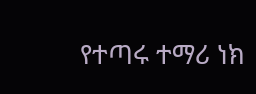የተጣሩ ተማሪ ነክ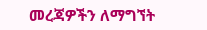መረጃዎችን ለማግኘት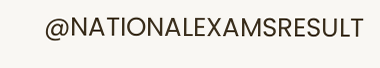@NATIONALEXAMSRESULT